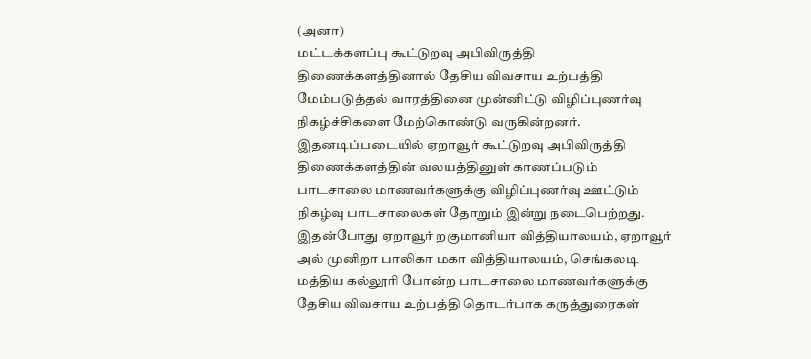(அனா)
மட்டக்களப்பு கூட்டுறவு அபிவிருத்தி திணைக்களத்தினால் தேசிய விவசாய உற்பத்தி மேம்படுத்தல் வாரத்தினை முன்னிட்டு விழிப்புணர்வு நிகழ்ச்சிகளை மேற்கொண்டு வருகின்றனர்.
இதனடிப்படையில் ஏறாவூர் கூட்டுறவு அபிவிருத்தி திணைக்களத்தின் வலயத்தினுள் காணப்படும் பாடசாலை மாணவர்களுக்கு விழிப்புணர்வு ஊட்டும் நிகழ்வு பாடசாலைகள் தோறும் இன்று நடைபெற்றது.
இதன்போது ஏறாவூர் றகுமானியா வித்தியாலயம், ஏறாவூர் அல் முனிறா பாலிகா மகா வித்தியாலயம், செங்கலடி மத்திய கல்லூரி போன்ற பாடசாலை மாணவர்களுக்கு தேசிய விவசாய உற்பத்தி தொடர்பாக கருத்துரைகள்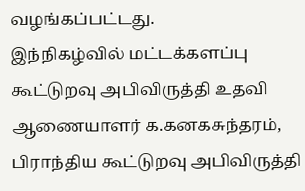வழங்கப்பட்டது.
இந்நிகழ்வில் மட்டக்களப்பு கூட்டுறவு அபிவிருத்தி உதவி ஆணையாளர் க.கனகசுந்தரம், பிராந்திய கூட்டுறவு அபிவிருத்தி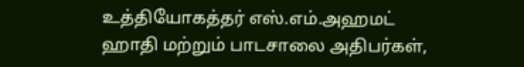உத்தியோகத்தர் எஸ்.எம்.அஹமட் ஹாதி மற்றும் பாடசாலை அதிபர்கள்,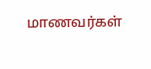மாணவர்கள்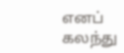எனப் கலந்து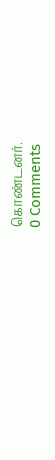கொண்டனர்.
0 Comments